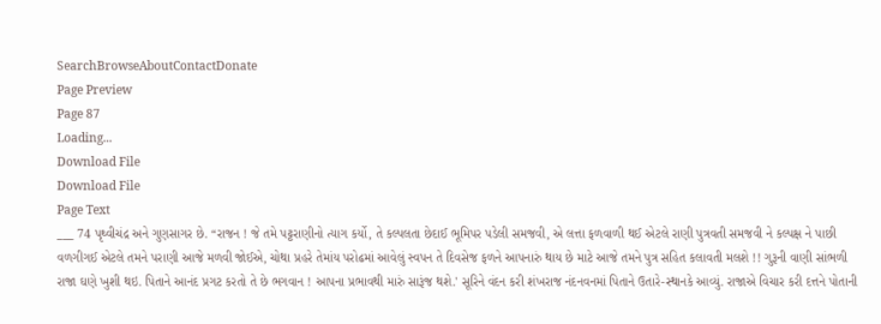SearchBrowseAboutContactDonate
Page Preview
Page 87
Loading...
Download File
Download File
Page Text
___ 74 પૃથ્વીચંદ્ર અને ગુણસાગર છે. “રાજન ! જે તમે પટ્ટરાણીનો ત્યાગ કર્યો, તે કલ્પલતા છેદાઈ ભૂમિપર પડેલી સમજવી, એ લત્તા ફળવાળી થઈ એટલે રાણી પુત્રવતી સમજવી ને કલ્પક્ષ ને પાછી વળગીગઈ એટલે તમને પરાણી આજે મળવી જોઈએ, ચોથા પ્રહરે તેમાંય પરોઢમાં આવેલું સ્વપન તે દિવસેજ ફળને આપનારું થાય છે માટે આજે તમને પુત્ર સહિત કલાવતી મલશે !! ગુરૂની વાણી સાંભળી રાજા ઘણે ખુશી થઇ. પિતાને આનંદ પ્રગટ કરતો તે છે ભગવાન ! આપના પ્રભાવથી મારું સારૂંજ થશે.' સૂરિને વંદન કરી શંખરાજ નંદનવનમાં પિતાને ઉતારે-સ્થાનકે આવ્યું. રાજાએ વિચાર કરી દત્તને પોતાની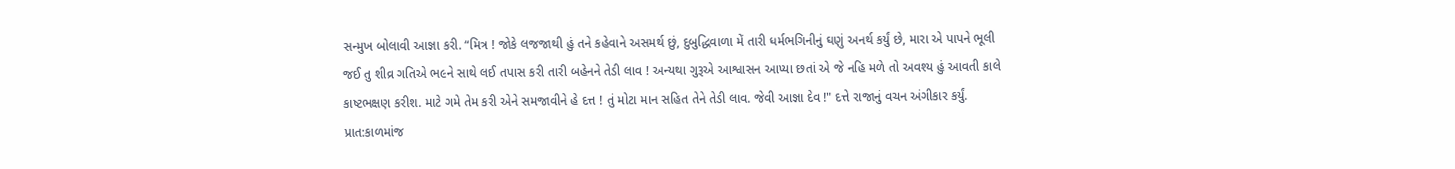સન્મુખ બોલાવી આજ્ઞા કરી. “મિત્ર ! જોકે લજજાથી હું તને કહેવાને અસમર્થ છું, દુબુદ્ધિવાળા મેં તારી ધર્મભગિનીનું ઘણું અનર્થ કર્યું છે, મારા એ પાપને ભૂલી જઈ તુ શીવ્ર ગતિએ ભ૯ને સાથે લઈ તપાસ કરી તારી બહેનને તેડી લાવ ! અન્યથા ગુરૂએ આશ્વાસન આપ્યા છતાં એ જે નહિ મળે તો અવશ્ય હું આવતી કાલે કાષ્ટભક્ષણ કરીશ. માટે ગમે તેમ કરી એને સમજાવીને હે દત્ત ! તું મોટા માન સહિત તેને તેડી લાવ. જેવી આજ્ઞા દેવ !" દત્તે રાજાનું વચન અંગીકાર કર્યું. પ્રાત:કાળમાંજ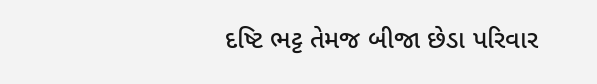દષ્ટિ ભટ્ટ તેમજ બીજા છેડા પરિવાર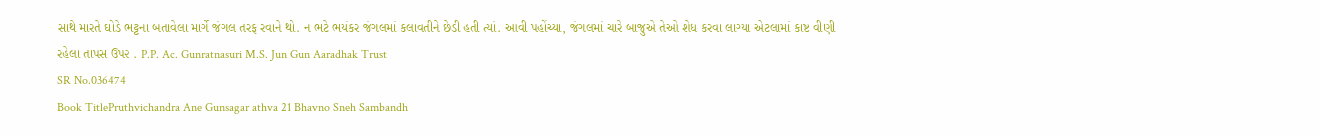સાથે મારતે ઘોડે ભટ્ટના બતાવેલા માર્ગે જંગલ તરફ રવાને થો. ન ભટે ભયંકર જંગલમાં કલાવતીને છેડી હતી ત્યાં. આવી પહોંચ્યા, જંગલમાં ચારે બાજુએ તેઓ શેધ કરવા લાગ્યા એટલામાં કાષ્ટ વીણી રહેલા તાપસ ઉપ૨ . P.P. Ac. Gunratnasuri M.S. Jun Gun Aaradhak Trust
SR No.036474
Book TitlePruthvichandra Ane Gunsagar athva 21 Bhavno Sneh Sambandh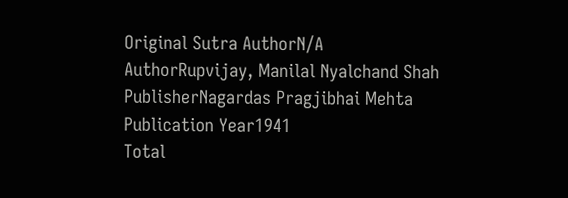Original Sutra AuthorN/A
AuthorRupvijay, Manilal Nyalchand Shah
PublisherNagardas Pragjibhai Mehta
Publication Year1941
Total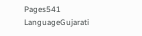Pages541
LanguageGujarati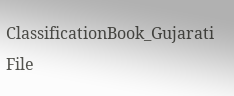ClassificationBook_Gujarati
File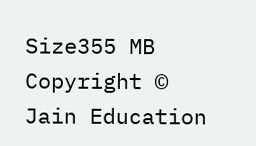Size355 MB
Copyright © Jain Education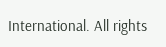International. All rights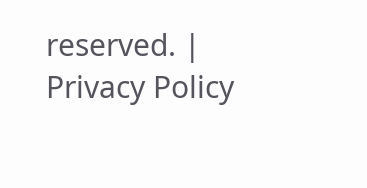reserved. | Privacy Policy